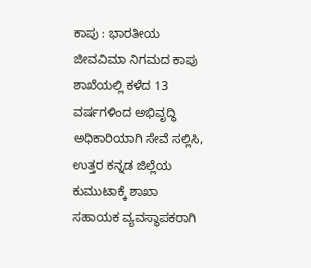ಕಾಪು : ಭಾರತೀಯ ಜೀವವಿಮಾ ನಿಗಮದ ಕಾಪು ಶಾಖೆಯಲ್ಲಿ ಕಳೆದ 13 ವರ್ಷಗಳಿಂದ ಅಭಿವೃದ್ಧಿ ಅಧಿಕಾರಿಯಾಗಿ ಸೇವೆ ಸಲ್ಲಿಸಿ, ಉತ್ತರ ಕನ್ನಡ ಜಿಲ್ಲೆಯ ಕುಮುಟಾಕ್ಕೆ ಶಾಖಾ ಸಹಾಯಕ ವ್ಯವಸ್ಥಾಪಕರಾಗಿ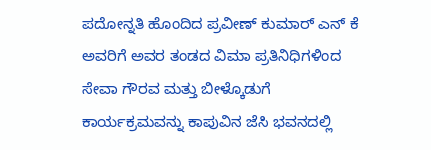ಪದೋನ್ನತಿ ಹೊಂದಿದ ಪ್ರವೀಣ್ ಕುಮಾರ್ ಎನ್ ಕೆ ಅವರಿಗೆ ಅವರ ತಂಡದ ವಿಮಾ ಪ್ರತಿನಿಧಿಗಳಿಂದ ಸೇವಾ ಗೌರವ ಮತ್ತು ಬೀಳ್ಕೊಡುಗೆ ಕಾರ್ಯಕ್ರಮವನ್ನು ಕಾಪುವಿನ ಜೆಸಿ ಭವನದಲ್ಲಿ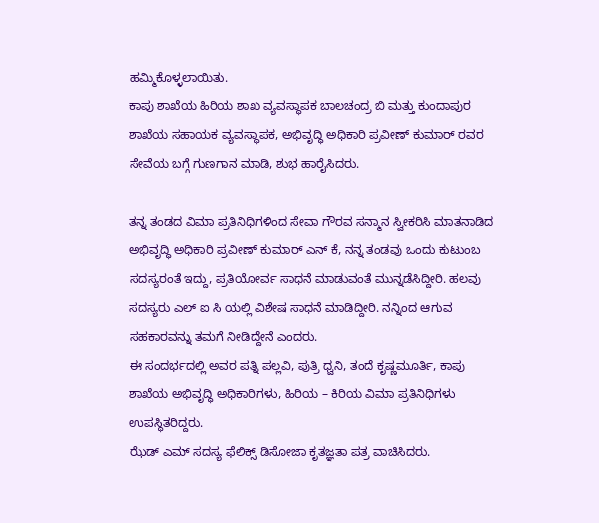ಹಮ್ಮಿಕೊಳ್ಳಲಾಯಿತು.
ಕಾಪು ಶಾಖೆಯ ಹಿರಿಯ ಶಾಖ ವ್ಯವಸ್ಥಾಪಕ ಬಾಲಚಂದ್ರ ಬಿ ಮತ್ತು ಕುಂದಾಪುರ ಶಾಖೆಯ ಸಹಾಯಕ ವ್ಯವಸ್ಥಾಪಕ, ಅಭಿವೃದ್ಧಿ ಅಧಿಕಾರಿ ಪ್ರವೀಣ್ ಕುಮಾರ್ ರವರ ಸೇವೆಯ ಬಗ್ಗೆ ಗುಣಗಾನ ಮಾಡಿ, ಶುಭ ಹಾರೈಸಿದರು.

ತನ್ನ ತಂಡದ ವಿಮಾ ಪ್ರತಿನಿಧಿಗಳಿಂದ ಸೇವಾ ಗೌರವ ಸನ್ಮಾನ ಸ್ವೀಕರಿಸಿ ಮಾತನಾಡಿದ ಅಭಿವೃದ್ಧಿ ಅಧಿಕಾರಿ ಪ್ರವೀಣ್ ಕುಮಾರ್ ಎನ್ ಕೆ, ನನ್ನ ತಂಡವು ಒಂದು ಕುಟುಂಬ ಸದಸ್ಯರಂತೆ ಇದ್ದು, ಪ್ರತಿಯೋರ್ವ ಸಾಧನೆ ಮಾಡುವಂತೆ ಮುನ್ನಡೆಸಿದ್ದೀರಿ. ಹಲವು ಸದಸ್ಯರು ಎಲ್ ಐ ಸಿ ಯಲ್ಲಿ ವಿಶೇಷ ಸಾಧನೆ ಮಾಡಿದ್ದೀರಿ. ನನ್ನಿಂದ ಆಗುವ ಸಹಕಾರವನ್ನು ತಮಗೆ ನೀಡಿದ್ದೇನೆ ಎಂದರು.
ಈ ಸಂದರ್ಭದಲ್ಲಿ ಅವರ ಪತ್ನಿ ಪಲ್ಲವಿ, ಪುತ್ರಿ ಧ್ವನಿ, ತಂದೆ ಕೃಷ್ಣಮೂರ್ತಿ, ಕಾಪು ಶಾಖೆಯ ಅಭಿವೃದ್ಧಿ ಅಧಿಕಾರಿಗಳು, ಹಿರಿಯ – ಕಿರಿಯ ವಿಮಾ ಪ್ರತಿನಿಧಿಗಳು ಉಪಸ್ಥಿತರಿದ್ದರು.
ಝೆಡ್ ಎಮ್ ಸದಸ್ಯ ಫೆಲಿಕ್ಸ್ ಡಿಸೋಜಾ ಕೃತಜ್ಞತಾ ಪತ್ರ ವಾಚಿಸಿದರು.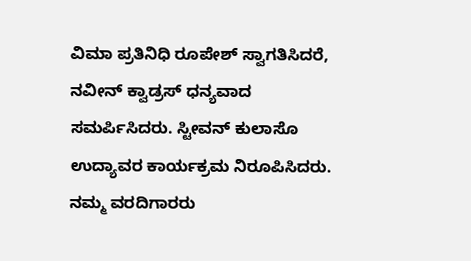ವಿಮಾ ಪ್ರತಿನಿಧಿ ರೂಪೇಶ್ ಸ್ವಾಗತಿಸಿದರೆ, ನವೀನ್ ಕ್ವಾಡ್ರಸ್ ಧನ್ಯವಾದ ಸಮರ್ಪಿಸಿದರು. ಸ್ಟೀವನ್ ಕುಲಾಸೊ ಉದ್ಯಾವರ ಕಾರ್ಯಕ್ರಮ ನಿರೂಪಿಸಿದರು.
ನಮ್ಮ ವರದಿಗಾರರು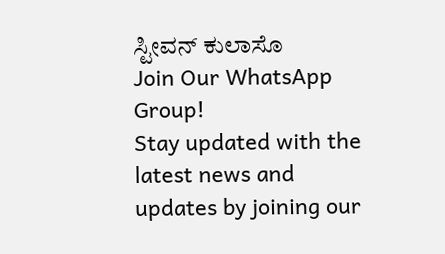ಸ್ಟೀವನ್ ಕುಲಾಸೊ
Join Our WhatsApp Group!
Stay updated with the latest news and updates by joining our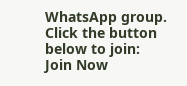WhatsApp group. Click the button below to join:
Join Now